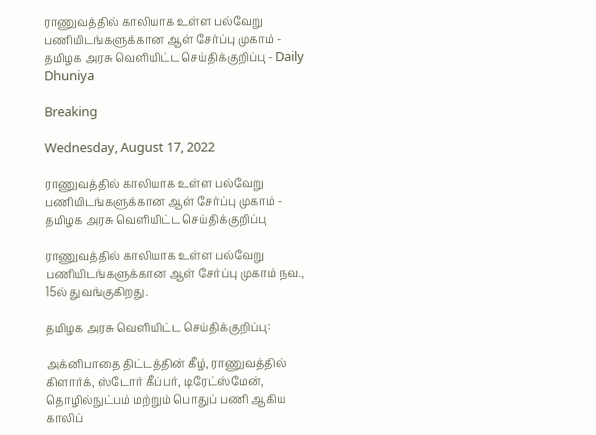ராணுவத்தில் காலியாக உள்ள பல்வேறு பணியிடங்களுக்கான ஆள் சேர்ப்பு முகாம் - தமிழக அரசு வெளியிட்ட செய்திக்குறிப்பு - Daily Dhuniya

Breaking

Wednesday, August 17, 2022

ராணுவத்தில் காலியாக உள்ள பல்வேறு பணியிடங்களுக்கான ஆள் சேர்ப்பு முகாம் - தமிழக அரசு வெளியிட்ட செய்திக்குறிப்பு

ராணுவத்தில் காலியாக உள்ள பல்வேறு பணியிடங்களுக்கான ஆள் சேர்ப்பு முகாம் நவ., 15ல் துவங்குகிறது.

தமிழக அரசு வெளியிட்ட செய்திக்குறிப்பு:

அக்னிபாதை திட்டத்தின் கீழ், ராணுவத்தில் கிளார்க், ஸ்டோர் கீப்பர், டிரேட்ஸ்மேன், தொழில்நுட்பம் மற்றும் பொதுப் பணி ஆகிய காலிப்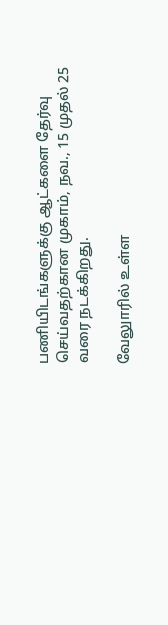பணியிடங்களுக்கு ஆட்களை தேர்வு செய்வதற்கான முகாம், நவ., 15 முதல் 25 வரை நடக்கிறது.

வேலுாரில் உள்ள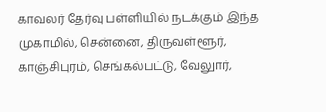காவலர் தேர்வு பள்ளியில் நடக்கும் இந்த முகாமில், சென்னை, திருவள்ளூர், காஞ்சிபுரம், செங்கல்பட்டு, வேலுார்,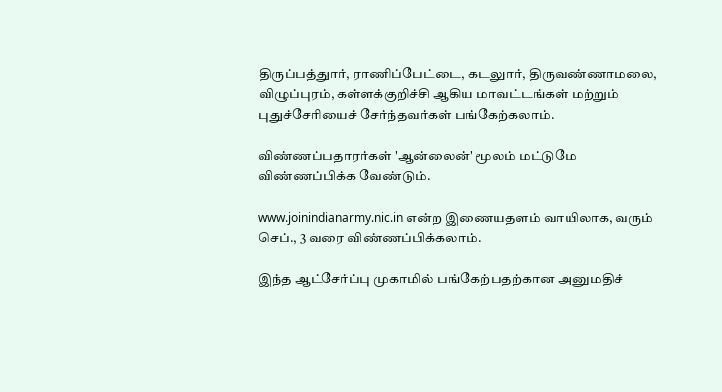திருப்பத்துார், ராணிப்பேட்டை, கடலுார், திருவண்ணாமலை, விழுப்புரம், கள்ளக்குறிச்சி ஆகிய மாவட்டங்கள் மற்றும் புதுச்சேரியைச் சேர்ந்தவர்கள் பங்கேற்கலாம்.

விண்ணப்பதாரர்கள் 'ஆன்லைன்' மூலம் மட்டுமே விண்ணப்பிக்க வேண்டும்.

www.joinindianarmy.nic.in என்ற இணையதளம் வாயிலாக, வரும் செப்., 3 வரை விண்ணப்பிக்கலாம்.

இந்த ஆட்சேர்ப்பு முகாமில் பங்கேற்பதற்கான அனுமதிச்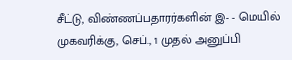சீட்டு, விண்ணப்பதாரர்களின் இ- - மெயில் முகவரிக்கு, செப்., 1 முதல் அனுப்பி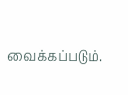வைக்கப்படும்.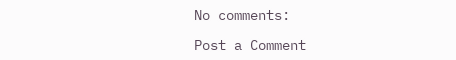No comments:

Post a Comment